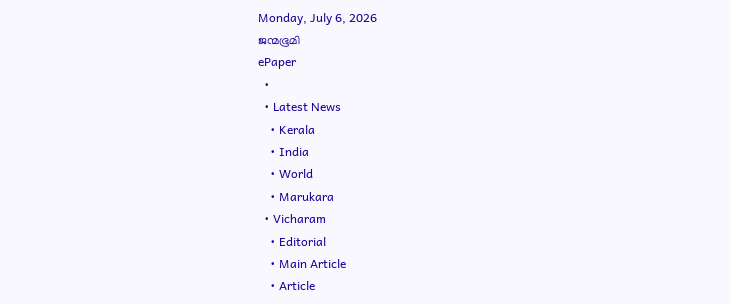Monday, July 6, 2026
ജന്മഭൂമി
ePaper
  •
  • Latest News
    • Kerala
    • India
    • World
    • Marukara
  • Vicharam
    • Editorial
    • Main Article
    • Article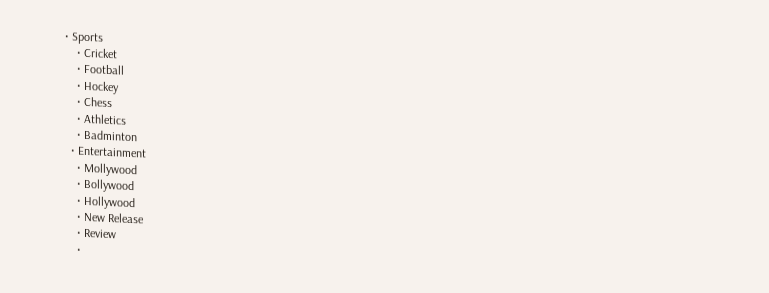• Sports
    • Cricket
    • Football
    • Hockey
    • Chess
    • Athletics
    • Badminton
  • Entertainment
    • Mollywood
    • Bollywood
    • Hollywood
    • New Release
    • Review
    •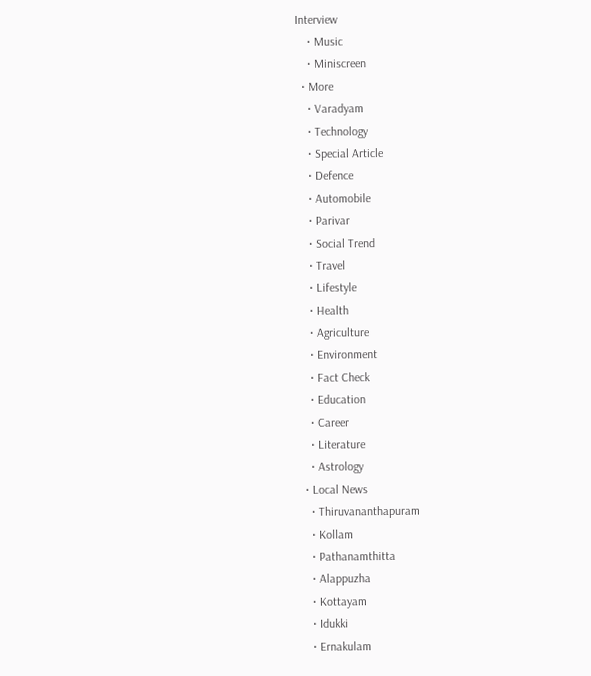Interview
    • Music
    • Miniscreen
  • More
    • Varadyam
    • Technology
    • Special Article
    • Defence
    • Automobile
    • Parivar
    • Social Trend
    • Travel
    • Lifestyle
    • Health
    • Agriculture
    • Environment
    • Fact Check
    • Education
    • Career
    • Literature
    • Astrology
  • Local News
    • Thiruvananthapuram
    • Kollam
    • Pathanamthitta
    • Alappuzha
    • Kottayam
    • Idukki
    • Ernakulam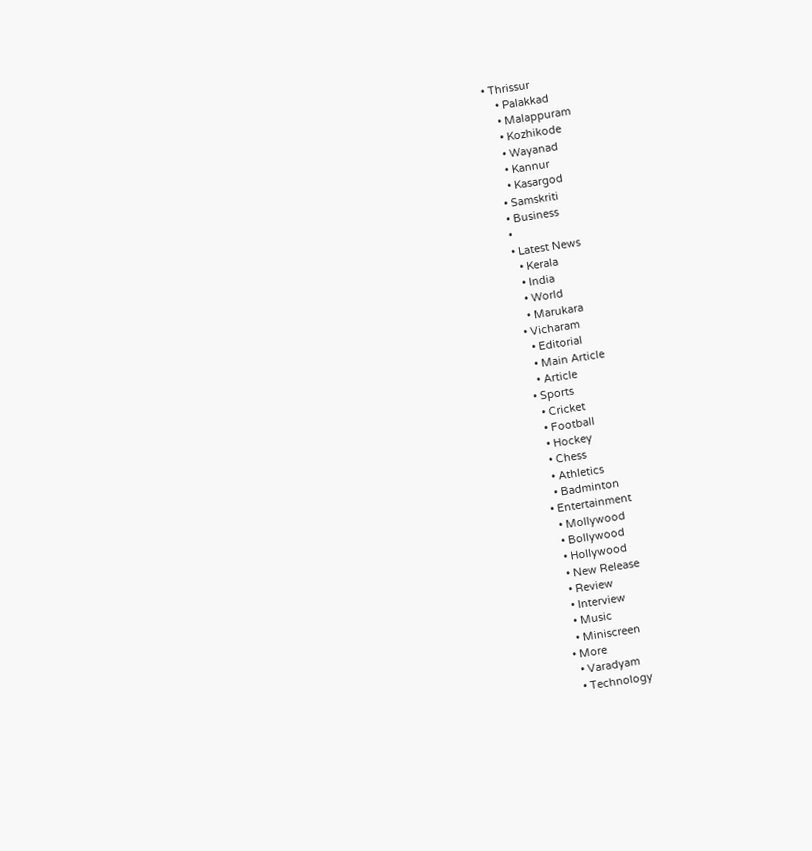• Thrissur
    • Palakkad
    • Malappuram
    • Kozhikode
    • Wayanad
    • Kannur
    • Kasargod
  • Samskriti
  • Business
  •
  • Latest News
    • Kerala
    • India
    • World
    • Marukara
  • Vicharam
    • Editorial
    • Main Article
    • Article
  • Sports
    • Cricket
    • Football
    • Hockey
    • Chess
    • Athletics
    • Badminton
  • Entertainment
    • Mollywood
    • Bollywood
    • Hollywood
    • New Release
    • Review
    • Interview
    • Music
    • Miniscreen
  • More
    • Varadyam
    • Technology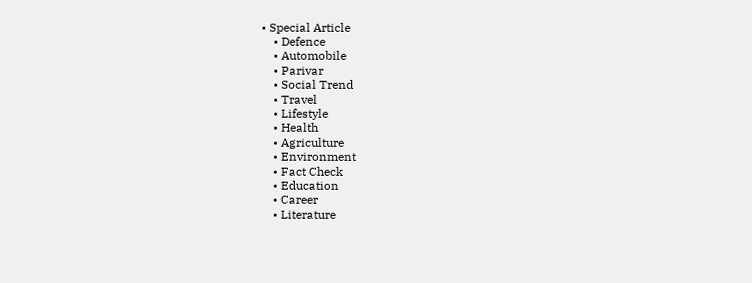• Special Article
    • Defence
    • Automobile
    • Parivar
    • Social Trend
    • Travel
    • Lifestyle
    • Health
    • Agriculture
    • Environment
    • Fact Check
    • Education
    • Career
    • Literature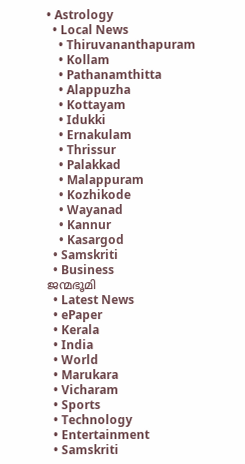• Astrology
  • Local News
    • Thiruvananthapuram
    • Kollam
    • Pathanamthitta
    • Alappuzha
    • Kottayam
    • Idukki
    • Ernakulam
    • Thrissur
    • Palakkad
    • Malappuram
    • Kozhikode
    • Wayanad
    • Kannur
    • Kasargod
  • Samskriti
  • Business
ജന്മഭൂമി
  • Latest News
  • ePaper
  • Kerala
  • India
  • World
  • Marukara
  • Vicharam
  • Sports
  • Technology
  • Entertainment
  • Samskriti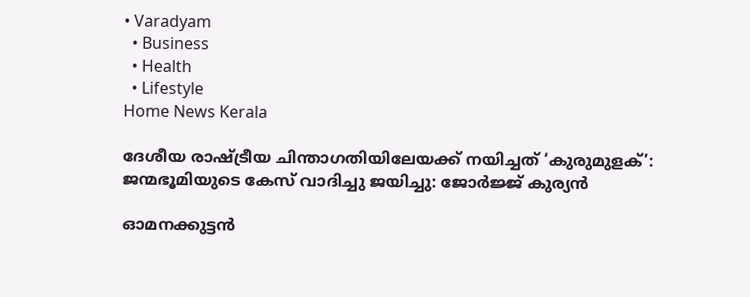• Varadyam
  • Business
  • Health
  • Lifestyle
Home News Kerala

ദേശീയ രാഷ്‌ട്രീയ ചിന്താഗതിയിലേയക്ക് നയിച്ചത് ‘കുരുമുളക്’: ജന്മഭൂമിയുടെ കേസ് വാദിച്ചു ജയിച്ചു: ജോര്‍ജ്ജ് കുര്യന്‍

ഓമനക്കുട്ടന്‍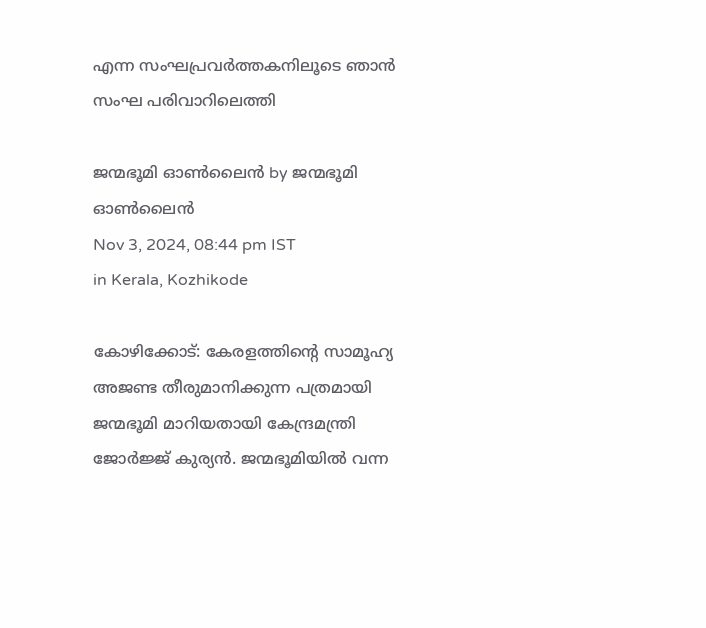എന്ന സംഘപ്രവര്‍ത്തകനിലൂടെ ഞാന്‍ സംഘ പരിവാറിലെത്തി

ജന്മഭൂമി ഓണ്‍ലൈന്‍ by ജന്മഭൂമി ഓണ്‍ലൈന്‍
Nov 3, 2024, 08:44 pm IST
in Kerala, Kozhikode

കോഴിക്കോട്: കേരളത്തിന്റെ സാമൂഹ്യ അജണ്ട തീരുമാനിക്കുന്ന പത്രമായി ജന്മഭൂമി മാറിയതായി കേന്ദ്രമന്ത്രി ജോര്‍ജ്ജ് കുര്യന്‍. ജന്മഭൂമിയില്‍ വന്ന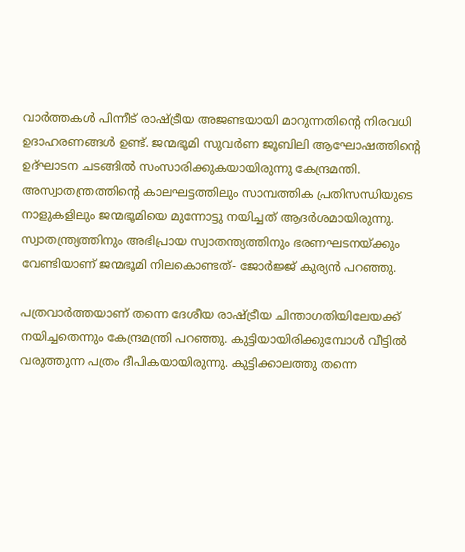വാര്‍ത്തകള്‍ പിന്നീട് രാഷ്‌ട്രീയ അജണ്ടയായി മാറുന്നതിന്റെ നിരവധി ഉദാഹരണങ്ങള്‍ ഉണ്ട്. ജന്മഭൂമി സുവര്‍ണ ജൂബിലി ആഘോഷത്തിന്റെ ഉദ്ഘാടന ചടങ്ങില്‍ സംസാരിക്കുകയായിരുന്നു കേന്ദ്രമന്തി. അസ്വാതന്ത്രത്തിന്റെ കാലഘട്ടത്തിലും സാമ്പത്തിക പ്രതിസന്ധിയുടെ നാളുകളിലും ജന്മഭൂമിയെ മുന്നോട്ടു നയിച്ചത് ആദര്‍ശമായിരുന്നു. സ്വാതന്ത്ര്യത്തിനും അഭിപ്രായ സ്വാതന്ത്യത്തിനും ഭരണഘടനയ്‌ക്കും വേണ്ടിയാണ് ജന്മഭൂമി നിലകൊണ്ടത്- ജോര്‍ജ്ജ് കുര്യന്‍ പറഞ്ഞു.

പത്രവാര്‍ത്തയാണ് തന്നെ ദേശീയ രാഷ്‌ട്രീയ ചിന്താഗതിയിലേയക്ക് നയിച്ചതെന്നും കേന്ദ്രമന്ത്രി പറഞ്ഞു. കുട്ടിയായിരിക്കുമ്പോള്‍ വീട്ടില്‍ വരുത്തുന്ന പത്രം ദീപികയായിരുന്നു. കുട്ടിക്കാലത്തു തന്നെ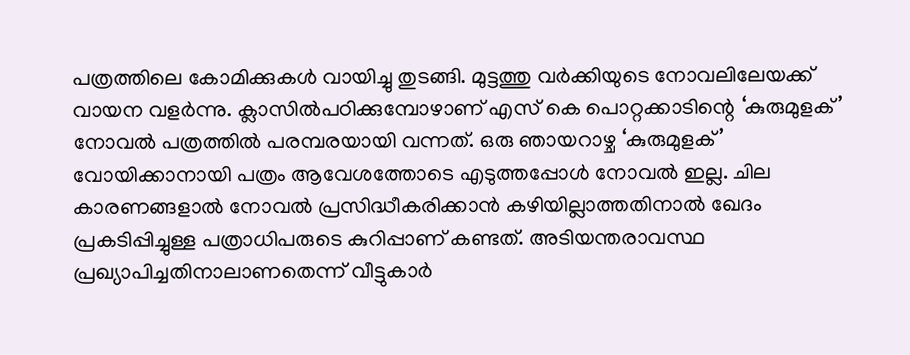പത്രത്തിലെ കോമിക്കുകള്‍ വായിച്ചു തുടങ്ങി. മുട്ടത്തു വര്‍ക്കിയുടെ നോവലിലേയക്ക് വായന വളര്‍ന്നു. ക്ലാസില്‍പഠിക്കുമ്പോഴാണ് എസ് കെ പൊറ്റക്കാടിന്റെ ‘കുരുമുളക്’ നോവല്‍ പത്രത്തില്‍ പരമ്പരയായി വന്നത്. ഒരു ഞായറാഴ്ച ‘കുരുമുളക്’ വോയിക്കാനായി പത്രം ആവേശത്തോടെ എടുത്തപ്പോള്‍ നോവല്‍ ഇല്ല. ചില കാരണങ്ങളാല്‍ നോവല്‍ പ്രസിദ്ധീകരിക്കാന്‍ കഴിയില്ലാത്തതിനാല്‍ ഖേദം പ്രകടിപ്പിച്ചുള്ള പത്രാധിപരുടെ കുറിപ്പാണ് കണ്ടത്. അടിയന്തരാവസ്ഥ പ്രഖ്യാപിച്ചതിനാലാണതെന്ന് വീട്ടുകാര്‍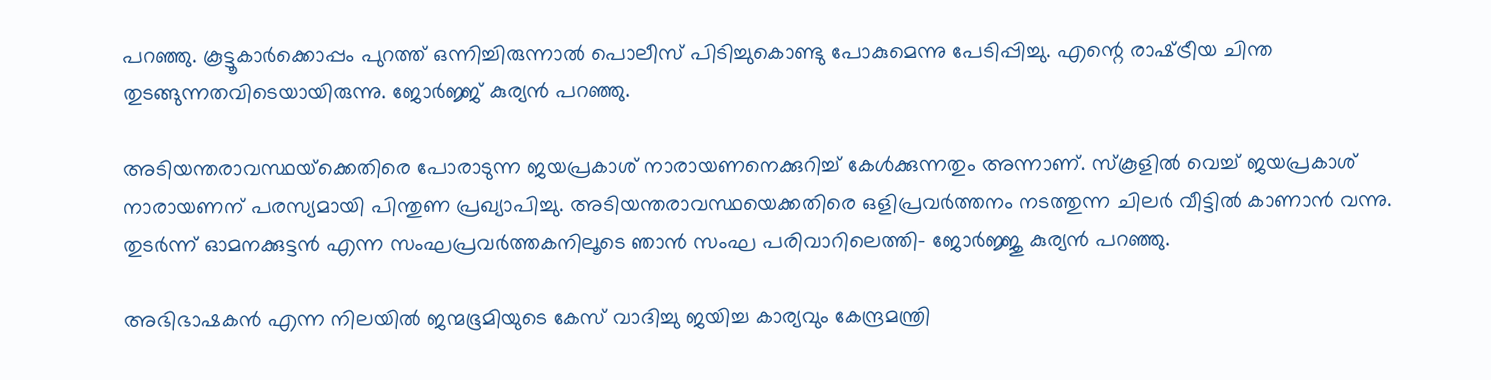പറഞ്ഞു. കൂട്ടൂകാര്‍ക്കൊപ്പം പുറത്ത് ഒന്നിച്ചിരുന്നാല്‍ പൊലീസ് പിടിച്ചുകൊണ്ടു പോകുമെന്നു പേടിപ്പിച്ചു. എന്റെ രാഷ്‌ട്രീയ ചിന്ത തുടങ്ങുന്നതവിടെയായിരുന്നു. ജോര്‍ജ്ജ് കുര്യന്‍ പറഞ്ഞു.

അടിയന്തരാവസ്ഥയ്‌ക്കെതിരെ പോരാടുന്ന ജയപ്രകാശ് നാരായണനെക്കുറിച്ച് കേള്‍ക്കുന്നതും അന്നാണ്. സ്‌കൂളില്‍ വെച്ച് ജയപ്രകാശ് നാരായണന് പരസ്യമായി പിന്തുണ പ്രഖ്യാപിച്ചു. അടിയന്തരാവസ്ഥയെക്കതിരെ ഒളിപ്രവര്‍ത്തനം നടത്തുന്ന ചിലര്‍ വീട്ടില്‍ കാണാന്‍ വന്നു. തുടര്‍ന്ന് ഓമനക്കുട്ടന്‍ എന്ന സംഘപ്രവര്‍ത്തകനിലൂടെ ഞാന്‍ സംഘ പരിവാറിലെത്തി- ജോര്‍ജ്ജു കുര്യന്‍ പറഞ്ഞു.

അഭിഭാഷകന്‍ എന്ന നിലയില്‍ ജന്മഭൂമിയുടെ കേസ് വാദിച്ചു ജയിച്ച കാര്യവും കേന്ദ്രമന്ത്രി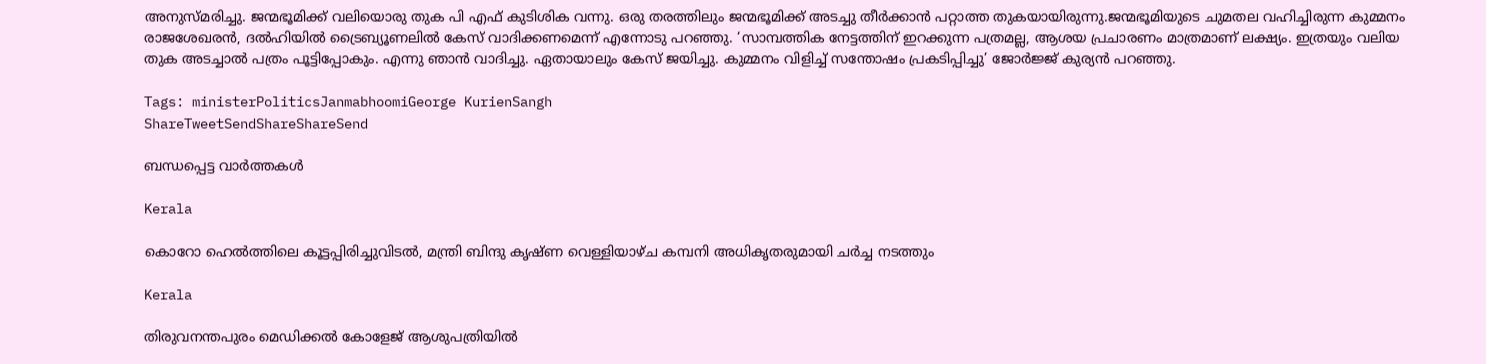അനുസ്മരിച്ചു. ജന്മഭൂമിക്ക് വലിയൊരു തുക പി എഫ് കുടിശിക വന്നു. ഒരു തരത്തിലും ജന്മഭൂമിക്ക് അടച്ചു തീര്‍ക്കാന്‍ പറ്റാത്ത തുകയായിരുന്നു.ജന്മഭൂമിയുടെ ചുമതല വഹിച്ചിരുന്ന കുമ്മനം രാജശേഖരന്‍, ദല്‍ഹിയില്‍ ട്രൈബ്യൂണലില്‍ കേസ് വാദിക്കണമെന്ന് എന്നോടു പറഞ്ഞു. ‘സാമ്പത്തിക നേട്ടത്തിന് ഇറക്കുന്ന പത്രമല്ല, ആശയ പ്രചാരണം മാത്രമാണ് ലക്ഷ്യം. ഇത്രയും വലിയ തുക അടച്ചാല്‍ പത്രം പൂട്ടിപ്പോകും. എന്നു ഞാന്‍ വാദിച്ചു. ഏതായാലും കേസ് ജയിച്ചു. കുമ്മനം വിളിച്ച് സന്തോഷം പ്രകടിപ്പിച്ചു’ ജോര്‍ജ്ജ് കുര്യന്‍ പറഞ്ഞു.

Tags: ministerPoliticsJanmabhoomiGeorge KurienSangh
ShareTweetSendShareShareSend

ബന്ധപ്പെട്ട വാര്‍ത്തകള്‍

Kerala

കൊറോ ഹെല്‍ത്തിലെ കൂട്ടപ്പിരിച്ചുവിടല്‍, മന്ത്രി ബിന്ദു കൃഷ്ണ വെള്ളിയാഴ്ച കമ്പനി അധികൃതരുമായി ചര്‍ച്ച നടത്തും

Kerala

തിരുവനന്തപുരം മെഡിക്കല്‍ കോളേജ് ആശുപത്രിയില്‍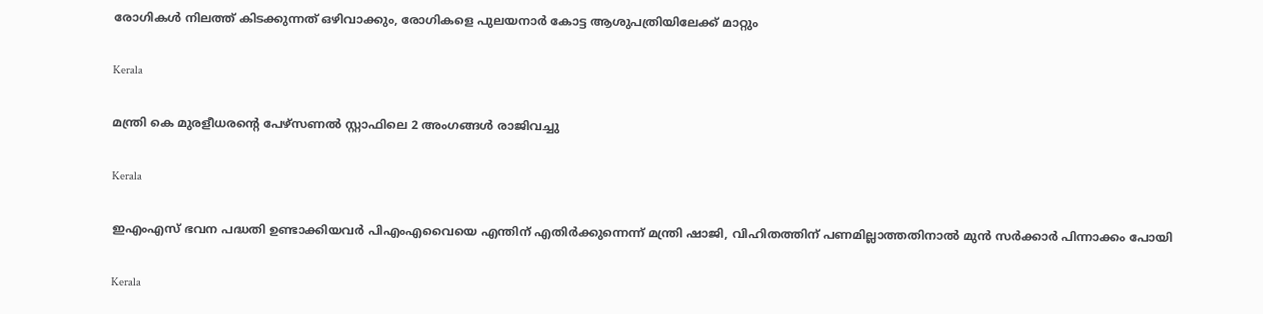രോഗികള്‍ നിലത്ത് കിടക്കുന്നത് ഒഴിവാക്കും, രോഗികളെ പുലയനാര്‍ കോട്ട ആശുപത്രിയിലേക്ക് മാറ്റും

Kerala

മന്ത്രി കെ മുരളീധരന്റെ പേഴ്‌സണല്‍ സ്റ്റാഫിലെ 2 അംഗങ്ങള്‍ രാജിവച്ചു

Kerala

ഇഎംഎസ് ഭവന പദ്ധതി ഉണ്ടാക്കിയവര്‍ പിഎംഎവൈയെ എന്തിന് എതിര്‍ക്കുന്നെന്ന് മന്ത്രി ഷാജി, വിഹിതത്തിന് പണമില്ലാത്തതിനാല്‍ മുന്‍ സര്‍ക്കാര്‍ പിന്നാക്കം പോയി

Kerala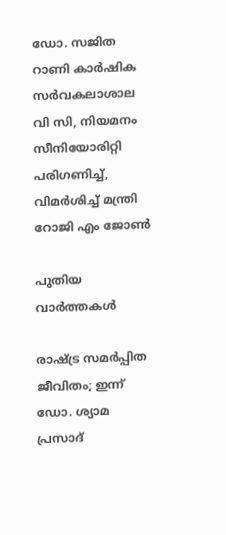ഡോ. സജിത റാണി കാര്‍ഷിക സര്‍വകലാശാല വി സി, നിയമനം സീനിയോരിറ്റി പരിഗണിച്ച്, വിമര്‍ശിച്ച് മന്ത്രി റോജി എം ജോണ്‍

പുതിയ വാര്‍ത്തകള്‍

രാഷ്‌ട്ര സമര്‍പ്പിത ജീവിതം; ഇന്ന് ഡോ. ശ്യാമ പ്രസാദ്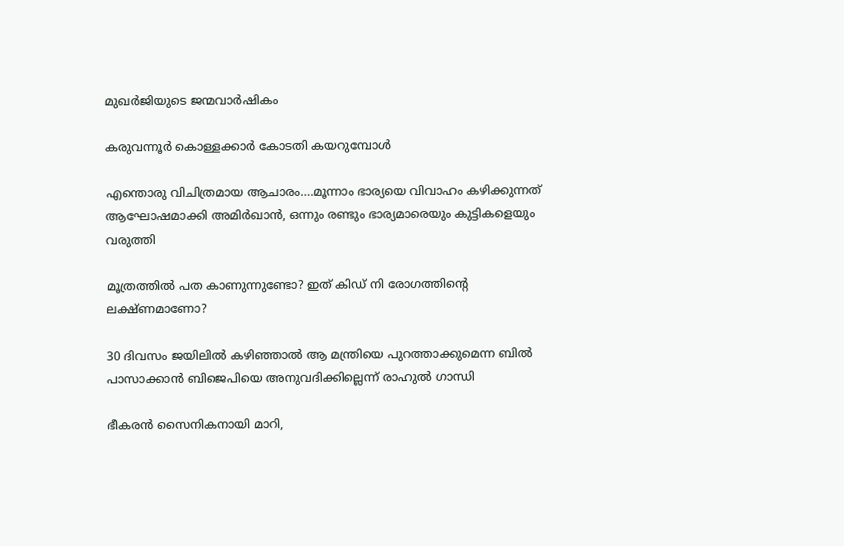മുഖര്‍ജിയുടെ ജന്മവാര്‍ഷികം

കരുവന്നൂര്‍ കൊള്ളക്കാര്‍ കോടതി കയറുമ്പോള്‍

എന്തൊരു വിചിത്രമായ ആചാരം….മൂന്നാം ഭാര്യയെ വിവാഹം കഴിക്കുന്നത് ആഘോഷമാക്കി അമിര്‍ഖാന്‍, ഒന്നും രണ്ടും ഭാര്യമാരെയും കുട്ടികളെയും വരുത്തി

മൂത്രത്തില്‍ പത കാണുന്നുണ്ടോ? ഇത് കിഡ് നി രോഗത്തിന്റെ ലക്ഷ്ണമാണോ?

30 ദിവസം ജയിലില്‍ കഴിഞ്ഞാല്‍ ആ മന്ത്രിയെ പുറത്താക്കുമെന്ന ബില്‍ പാസാക്കാന്‍ ബിജെപിയെ അനുവദിക്കില്ലെന്ന് രാഹുല്‍ ഗാന്ധി

ഭീകരന്‍ സൈനികനായി മാറി,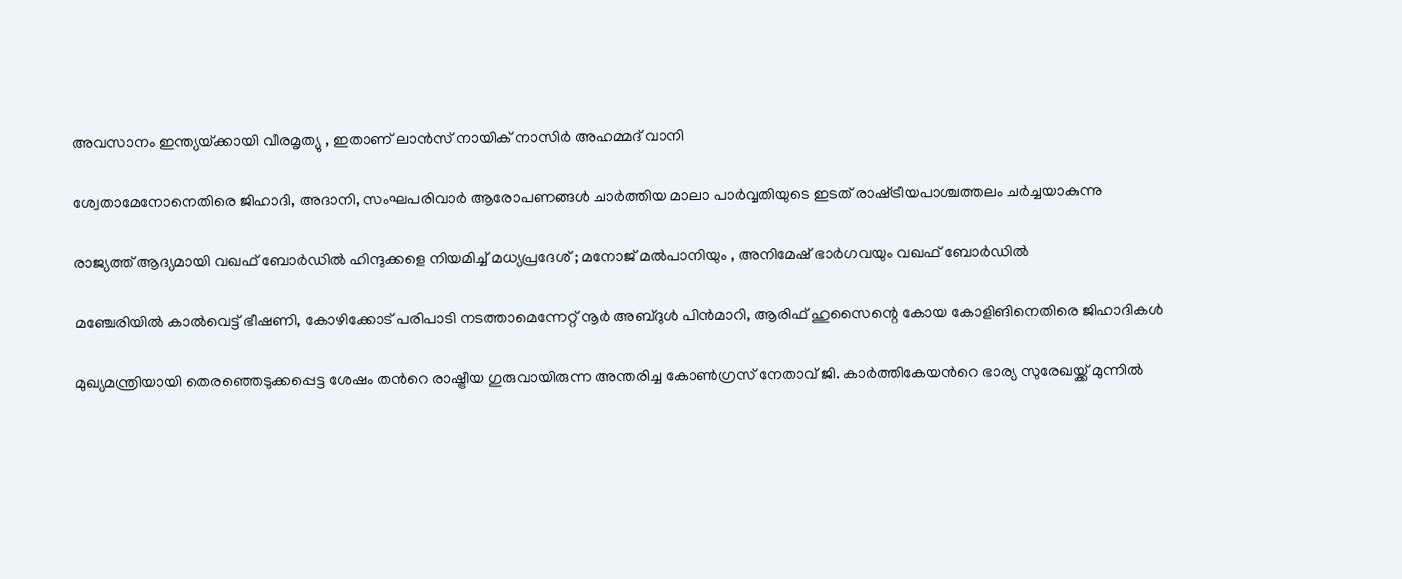അവസാനം ഇന്ത്യയ്‌ക്കായി വീരമൃത്യു , ഇതാണ് ലാന്‍സ് നായിക് നാസിര്‍ അഹമ്മദ് വാനി

ശ്വേതാമേനോനെതിരെ ജിഹാദി, അദാനി, സംഘപരിവാര്‍ ആരോപണങ്ങള്‍ ചാര്‍ത്തിയ മാലാ പാര്‍വ്വതിയുടെ ഇടത് രാഷ്‌ട്രീയപാശ്ചത്തലം ചര്‍ച്ചയാകുന്നു

രാജ്യത്ത് ആദ്യമായി വഖഫ് ബോർഡിൽ ഹിന്ദുക്കളെ നിയമിച്ച് മധ്യപ്രദേശ് ; മനോജ് മൽപാനിയും , അനിമേഷ് ഭാർഗവയും വഖഫ് ബോർഡിൽ

മഞ്ചേരിയില്‍ കാല്‍വെട്ട് ഭീഷണി, കോഴിക്കോട് പരിപാടി നടത്താമെന്നേറ്റ് നൂര്‍ അബ്ദുള്‍ പിന്‍മാറി, ആരിഫ് ഹുസൈന്റെ കോയ കോളിങിനെതിരെ ജിഹാദികള്‍

മുഖ്യമന്ത്രിയായി തെരഞ്ഞെടുക്കപ്പെട്ട ശേഷം തന്‍റെ രാഷ്ട്രീയ ഗുരുവായിരുന്ന അന്തരിച്ച കോണ്‍ഗ്രസ് നേതാവ് ജി. കാര്‍ത്തികേയന്‍റെ ഭാര്യ സുരേഖയ്ക്ക് മുന്നില്‍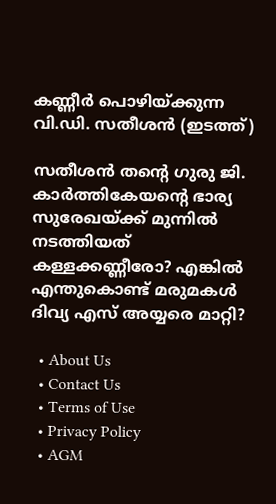കണ്ണീര്‍ പൊഴിയ്ക്കുന്ന വി.ഡി. സതീശന്‍ (ഇടത്ത്)

സതീശന്‍ തന്റെ ഗുരു ജി. കാര്‍ത്തികേയന്റെ ഭാര്യ സുരേഖയ്‌ക്ക് മുന്നില്‍ നടത്തിയത് കള്ളക്കണ്ണീരോ? എങ്കില്‍ എന്തുകൊണ്ട് മരുമകള്‍ ദിവ്യ എസ് അയ്യരെ മാറ്റി?

  • About Us
  • Contact Us
  • Terms of Use
  • Privacy Policy
  • AGM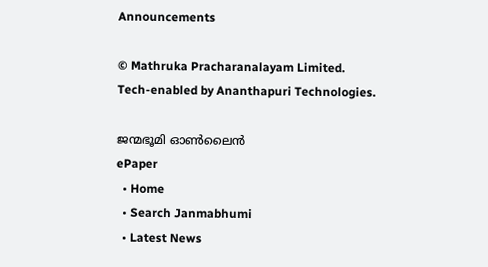Announcements

© Mathruka Pracharanalayam Limited.
Tech-enabled by Ananthapuri Technologies.

ജന്മഭൂമി ഓണ്‍ലൈന്‍
ePaper
  • Home
  • Search Janmabhumi
  • Latest News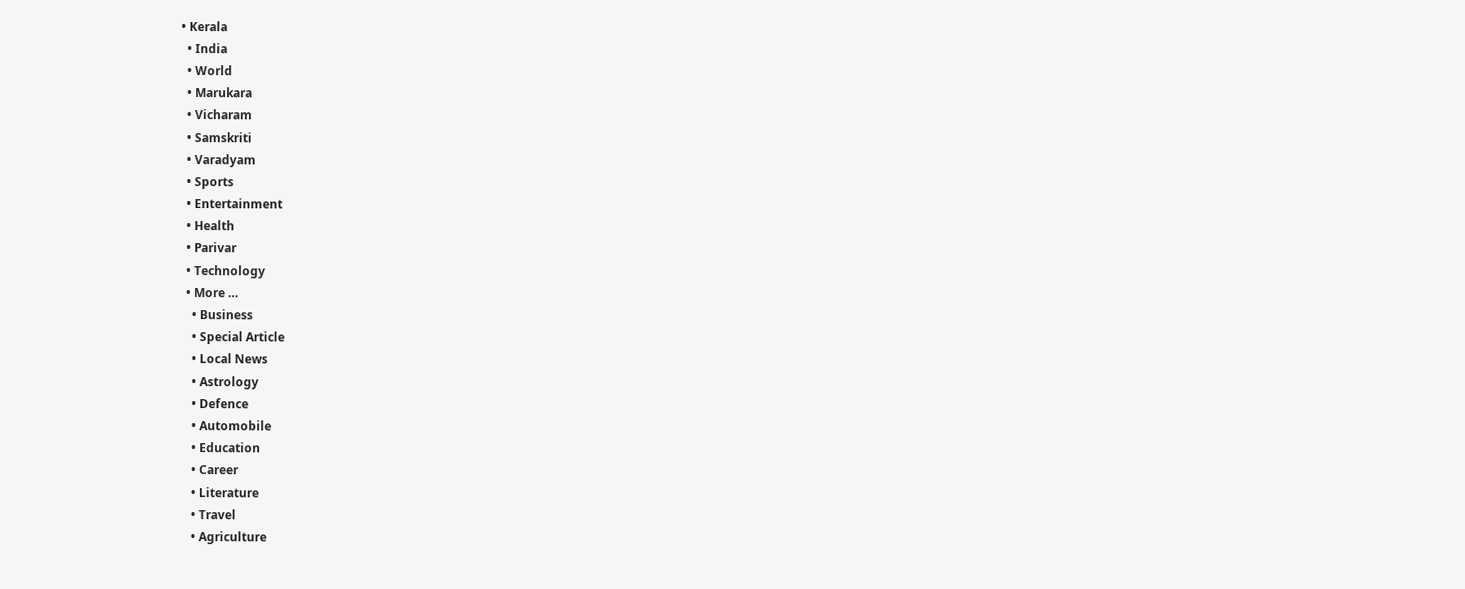• Kerala
  • India
  • World
  • Marukara
  • Vicharam
  • Samskriti
  • Varadyam
  • Sports
  • Entertainment
  • Health
  • Parivar
  • Technology
  • More …
    • Business
    • Special Article
    • Local News
    • Astrology
    • Defence
    • Automobile
    • Education
    • Career
    • Literature
    • Travel
    • Agriculture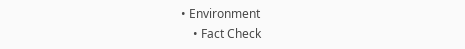• Environment
    • Fact Check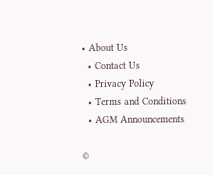• About Us
  • Contact Us
  • Privacy Policy
  • Terms and Conditions
  • AGM Announcements

©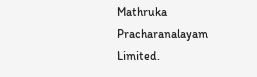Mathruka Pracharanalayam Limited.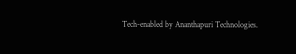Tech-enabled by Ananthapuri Technologies.